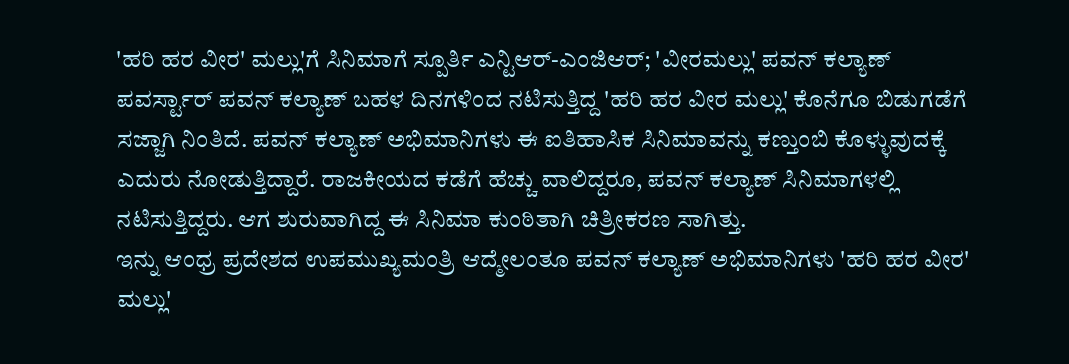'ಹರಿ ಹರ ವೀರ' ಮಲ್ಲು'ಗೆ ಸಿನಿಮಾಗೆ ಸ್ಪೂರ್ತಿ ಎನ್ಟಿಆರ್-ಎಂಜಿಆರ್; 'ವೀರಮಲ್ಲು' ಪವನ್ ಕಲ್ಯಾಣ್
ಪವರ್ಸ್ಟಾರ್ ಪವನ್ ಕಲ್ಯಾಣ್ ಬಹಳ ದಿನಗಳಿಂದ ನಟಿಸುತ್ತಿದ್ದ 'ಹರಿ ಹರ ವೀರ ಮಲ್ಲು' ಕೊನೆಗೂ ಬಿಡುಗಡೆಗೆ ಸಜ್ಜಾಗಿ ನಿಂತಿದೆ. ಪವನ್ ಕಲ್ಯಾಣ್ ಅಭಿಮಾನಿಗಳು ಈ ಐತಿಹಾಸಿಕ ಸಿನಿಮಾವನ್ನು ಕಣ್ತುಂಬಿ ಕೊಳ್ಳುವುದಕ್ಕೆ ಎದುರು ನೋಡುತ್ತಿದ್ದಾರೆ. ರಾಜಕೀಯದ ಕಡೆಗೆ ಹೆಚ್ಚು ವಾಲಿದ್ದರೂ, ಪವನ್ ಕಲ್ಯಾಣ್ ಸಿನಿಮಾಗಳಲ್ಲಿ ನಟಿಸುತ್ತಿದ್ದರು. ಆಗ ಶುರುವಾಗಿದ್ದ ಈ ಸಿನಿಮಾ ಕುಂಠಿತಾಗಿ ಚಿತ್ರೀಕರಣ ಸಾಗಿತ್ತು.
ಇನ್ನು ಆಂಧ್ರ ಪ್ರದೇಶದ ಉಪಮುಖ್ಯಮಂತ್ರಿ ಆದ್ಮೇಲಂತೂ ಪವನ್ ಕಲ್ಯಾಣ್ ಅಭಿಮಾನಿಗಳು 'ಹರಿ ಹರ ವೀರ' ಮಲ್ಲು'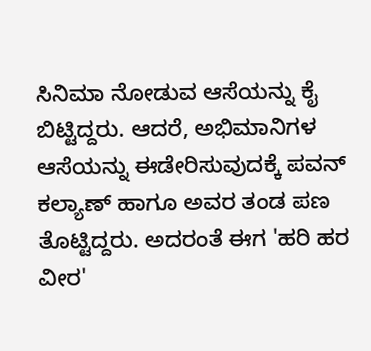ಸಿನಿಮಾ ನೋಡುವ ಆಸೆಯನ್ನು ಕೈ ಬಿಟ್ಟಿದ್ದರು. ಆದರೆ, ಅಭಿಮಾನಿಗಳ ಆಸೆಯನ್ನು ಈಡೇರಿಸುವುದಕ್ಕೆ ಪವನ್ ಕಲ್ಯಾಣ್ ಹಾಗೂ ಅವರ ತಂಡ ಪಣ ತೊಟ್ಟಿದ್ದರು. ಅದರಂತೆ ಈಗ 'ಹರಿ ಹರ ವೀರ'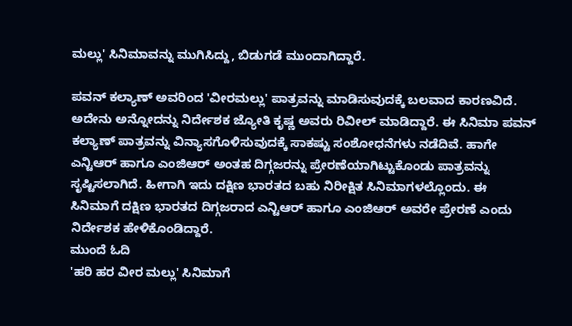ಮಲ್ಲು' ಸಿನಿಮಾವನ್ನು ಮುಗಿಸಿದ್ದು, ಬಿಡುಗಡೆ ಮುಂದಾಗಿದ್ದಾರೆ.

ಪವನ್ ಕಲ್ಯಾಣ್ ಅವರಿಂದ 'ವೀರಮಲ್ಲು' ಪಾತ್ರವನ್ನು ಮಾಡಿಸುವುದಕ್ಕೆ ಬಲವಾದ ಕಾರಣವಿದೆ. ಅದೇನು ಅನ್ನೋದನ್ನು ನಿರ್ದೇಶಕ ಜ್ಯೋತಿ ಕೃಷ್ಣ ಅವರು ರಿವೀಲ್ ಮಾಡಿದ್ದಾರೆ. ಈ ಸಿನಿಮಾ ಪವನ್ ಕಲ್ಯಾಣ್ ಪಾತ್ರವನ್ನು ವಿನ್ಯಾಸಗೊಳಿಸುವುದಕ್ಕೆ ಸಾಕಷ್ಟು ಸಂಶೋಧನೆಗಳು ನಡೆದಿವೆ. ಹಾಗೇ ಎನ್ಟಿಆರ್ ಹಾಗೂ ಎಂಜಿಆರ್ ಅಂತಹ ದಿಗ್ಗಜರನ್ನು ಪ್ರೇರಣೆಯಾಗಿಟ್ಟುಕೊಂಡು ಪಾತ್ರವನ್ನು ಸೃಷ್ಟಿಸಲಾಗಿದೆ. ಹೀಗಾಗಿ ಇದು ದಕ್ಷಿಣ ಭಾರತದ ಬಹು ನಿರೀಕ್ಷಿತ ಸಿನಿಮಾಗಳಲ್ಲೊಂದು. ಈ ಸಿನಿಮಾಗೆ ದಕ್ಷಿಣ ಭಾರತದ ದಿಗ್ಗಜರಾದ ಎನ್ಟಿಆರ್ ಹಾಗೂ ಎಂಜಿಆರ್ ಅವರೇ ಪ್ರೇರಣೆ ಎಂದು ನಿರ್ದೇಶಕ ಹೇಳಿಕೊಂಡಿದ್ದಾರೆ.
ಮುಂದೆ ಓದಿ
'ಹರಿ ಹರ ವೀರ ಮಲ್ಲು' ಸಿನಿಮಾಗೆ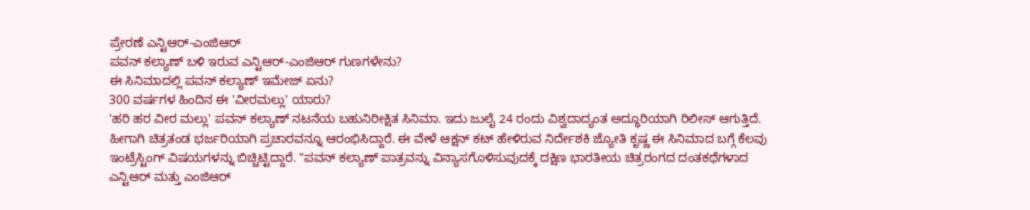ಪ್ರೇರಣೆ ಎನ್ಟಿಆರ್-ಎಂಜಿಆರ್
ಪವನ್ ಕಲ್ಯಾಣ್ ಬಳಿ ಇರುವ ಎನ್ಟಿಆರ್-ಎಂಜಿಆರ್ ಗುಣಗಳೇನು?
ಈ ಸಿನಿಮಾದಲ್ಲಿ ಪವನ್ ಕಲ್ಯಾಣ್ ಇಮೇಜ್ ಏನು?
300 ವರ್ಷಗಳ ಹಿಂದಿನ ಈ 'ವೀರಮಲ್ಲು' ಯಾರು?
'ಹರಿ ಹರ ವೀರ ಮಲ್ಲು' ಪವನ್ ಕಲ್ಯಾಣ್ ನಟನೆಯ ಬಹುನಿರೀಕ್ಷಿತ ಸಿನಿಮಾ. ಇದು ಜುಲೈ 24 ರಂದು ವಿಶ್ವದಾದ್ಯಂತ ಅದ್ಧೂರಿಯಾಗಿ ರಿಲೀಸ್ ಆಗುತ್ತಿದೆ. ಹೀಗಾಗಿ ಚಿತ್ರತಂಡ ಭರ್ಜರಿಯಾಗಿ ಪ್ರಚಾರವನ್ನೂ ಆರಂಭಿಸಿದ್ದಾರೆ. ಈ ವೇಳೆ ಆಕ್ಷನ್ ಕಟ್ ಹೇಳಿರುವ ನಿರ್ದೇಶಕಿ ಜ್ಯೋತಿ ಕೃಷ್ಣ ಈ ಸಿನಿಮಾದ ಬಗ್ಗೆ ಕೆಲವು ಇಂಟ್ರೆಸ್ಟಿಂಗ್ ವಿಷಯಗಳನ್ನು ಬಿಚ್ಚಿಟ್ಟಿದ್ದಾರೆ. "ಪವನ್ ಕಲ್ಯಾಣ್ ಪಾತ್ರವನ್ನು ವಿನ್ಯಾಸಗೊಳಿಸುವುದಕ್ಕೆ ದಕ್ಷಿಣ ಭಾರತೀಯ ಚಿತ್ರರಂಗದ ದಂತಕಥೆಗಳಾದ ಎನ್ಟಿಆರ್ ಮತ್ತು ಎಂಜಿಆರ್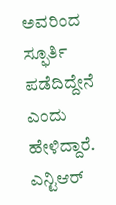ಅವರಿಂದ ಸ್ಫೂರ್ತಿ ಪಡೆದಿದ್ದೇನೆ ಎಂದು ಹೇಳಿದ್ದಾರೆ. ಎನ್ಟಿಆರ್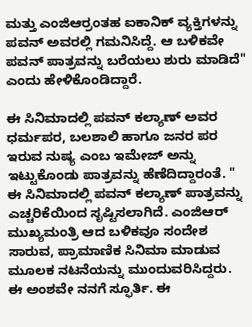ಮತ್ತು ಎಂಜಿಆರ್ರಂತಹ ಐಕಾನಿಕ್ ವ್ಯಕ್ತಿಗಳನ್ನು ಪವನ್ ಅವರಲ್ಲಿ ಗಮನಿಸಿದ್ದೆ. ಆ ಬಳಿಕವೇ ಪವನ್ ಪಾತ್ರವನ್ನು ಬರೆಯಲು ಶುರು ಮಾಡಿದೆ" ಎಂದು ಹೇಳಿಕೊಂಡಿದ್ದಾರೆ.

ಈ ಸಿನಿಮಾದಲ್ಲಿ ಪವನ್ ಕಲ್ಯಾಣ್ ಅವರ ಧರ್ಮಪರ, ಬಲಶಾಲಿ ಹಾಗೂ ಜನರ ಪರ ಇರುವ ನುಷ್ಯ ಎಂಬ ಇಮೇಜ್ ಅನ್ನು ಇಟ್ಟುಕೊಂಡು ಪಾತ್ರವನ್ನು ಹೆಣೆದಿದ್ದಾರಂತೆ. " ಈ ಸಿನಿಮಾದಲ್ಲಿ ಪವನ್ ಕಲ್ಯಾಣ್ ಪಾತ್ರವನ್ನು ಎಚ್ಚರಿಕೆಯಿಂದ ಸೃಷ್ಟಿಸಲಾಗಿದೆ. ಎಂಜಿಆರ್ ಮುಖ್ಯಮಂತ್ರಿ ಆದ ಬಳಿಕವೂ ಸಂದೇಶ ಸಾರುವ, ಪ್ರಾಮಾಣಿಕ ಸಿನಿಮಾ ಮಾಡುವ ಮೂಲಕ ನಟನೆಯನ್ನು ಮುಂದುವರಿಸಿದ್ದರು. ಈ ಅಂಶವೇ ನನಗೆ ಸ್ಫೂರ್ತಿ. ಈ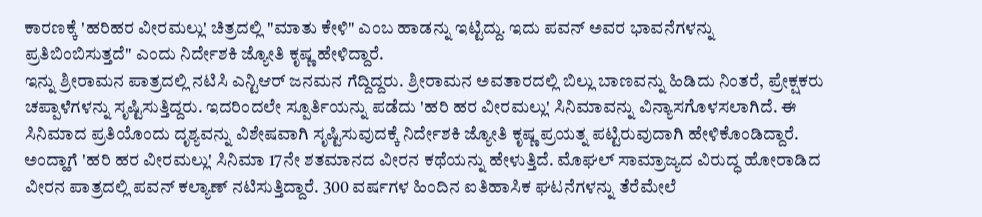ಕಾರಣಕ್ಕೆ 'ಹರಿಹರ ವೀರಮಲ್ಲು' ಚಿತ್ರದಲ್ಲಿ "ಮಾತು ಕೇಳಿ" ಎಂಬ ಹಾಡನ್ನು ಇಟ್ಟಿದ್ದು. ಇದು ಪವನ್ ಅವರ ಭಾವನೆಗಳನ್ನು ಪ್ರತಿಬಿಂಬಿಸುತ್ತದೆ" ಎಂದು ನಿರ್ದೇಶಕಿ ಜ್ಯೋತಿ ಕೃಷ್ಣ ಹೇಳಿದ್ದಾರೆ.
ಇನ್ನು ಶ್ರೀರಾಮನ ಪಾತ್ರದಲ್ಲಿ ನಟಿಸಿ ಎನ್ಟಿಆರ್ ಜನಮನ ಗೆದ್ದಿದ್ದರು. ಶ್ರೀರಾಮನ ಅವತಾರದಲ್ಲಿ ಬಿಲ್ಲು ಬಾಣವನ್ನು ಹಿಡಿದು ನಿಂತರೆ, ಪ್ರೇಕ್ಷಕರು ಚಪ್ಪಾಳೆಗಳನ್ನು ಸೃಷ್ಟಿಸುತ್ತಿದ್ದರು. ಇದರಿಂದಲೇ ಸ್ಪೂರ್ತಿಯನ್ನು ಪಡೆದು 'ಹರಿ ಹರ ವೀರಮಲ್ಲು' ಸಿನಿಮಾವನ್ನು ವಿನ್ಯಾಸಗೊಳಸಲಾಗಿದೆ. ಈ ಸಿನಿಮಾದ ಪ್ರತಿಯೊಂದು ದೃಶ್ಯವನ್ನು ವಿಶೇಷವಾಗಿ ಸೃಷ್ಟಿಸುವುದಕ್ಕೆ ನಿರ್ದೇಶಕಿ ಜ್ಯೋತಿ ಕೃಷ್ಣ ಪ್ರಯತ್ನ ಪಟ್ಟಿರುವುದಾಗಿ ಹೇಳಿಕೊಂಡಿದ್ದಾರೆ.
ಅಂದ್ಹಾಗೆ 'ಹರಿ ಹರ ವೀರಮಲ್ಲು' ಸಿನಿಮಾ 17ನೇ ಶತಮಾನದ ವೀರನ ಕಥೆಯನ್ನು ಹೇಳುತ್ತಿದೆ. ಮೊಘಲ್ ಸಾಮ್ರಾಜ್ಯದ ವಿರುದ್ಧ ಹೋರಾಡಿದ ವೀರನ ಪಾತ್ರದಲ್ಲಿ ಪವನ್ ಕಲ್ಯಾಣ್ ನಟಿಸುತ್ತಿದ್ದಾರೆ. 300 ವರ್ಷಗಳ ಹಿಂದಿನ ಐತಿಹಾಸಿಕ ಘಟನೆಗಳನ್ನು ತೆರೆಮೇಲೆ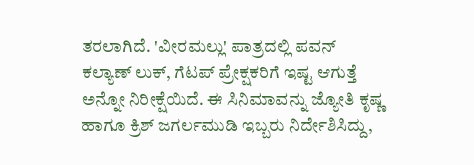ತರಲಾಗಿದೆ. 'ವೀರಮಲ್ಲು' ಪಾತ್ರದಲ್ಲಿ ಪವನ್ ಕಲ್ಯಾಣ್ ಲುಕ್, ಗೆಟಪ್ ಪ್ರೇಕ್ಷಕರಿಗೆ ಇಷ್ಟ ಆಗುತ್ತೆ ಅನ್ನೋ ನಿರೀಕ್ಷೆಯಿದೆ. ಈ ಸಿನಿಮಾವನ್ನು ಜ್ಯೋತಿ ಕೃಷ್ಣ ಹಾಗೂ ಕ್ರಿಶ್ ಜಗರ್ಲಮುಡಿ ಇಬ್ಬರು ನಿರ್ದೇಶಿಸಿದ್ದು,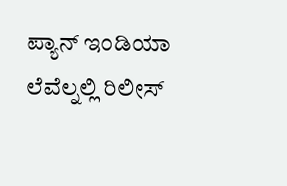ಪ್ಯಾನ್ ಇಂಡಿಯಾ ಲೆವೆಲ್ನಲ್ಲಿ ರಿಲೀಸ್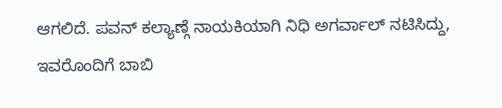ಆಗಲಿದೆ. ಪವನ್ ಕಲ್ಯಾಣ್ಗೆ ನಾಯಕಿಯಾಗಿ ನಿಧಿ ಅಗರ್ವಾಲ್ ನಟಿಸಿದ್ದು, ಇವರೊಂದಿಗೆ ಬಾಬಿ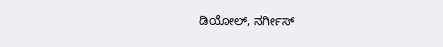ಡಿಯೋಲ್, ನರ್ಗೀಸ್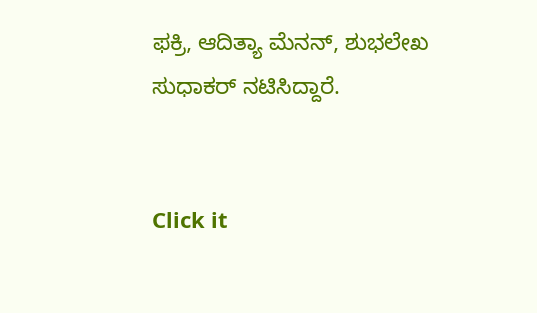ಫಕ್ರಿ, ಆದಿತ್ಯಾ ಮೆನನ್, ಶುಭಲೇಖ ಸುಧಾಕರ್ ನಟಿಸಿದ್ದಾರೆ.


Click it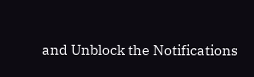and Unblock the Notifications